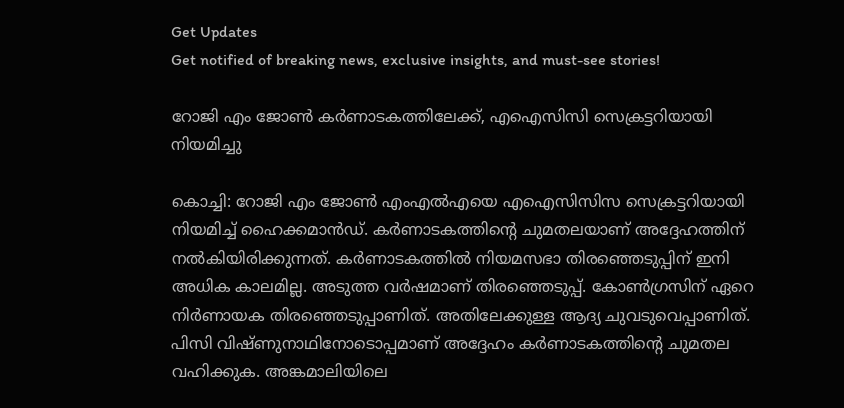Get Updates
Get notified of breaking news, exclusive insights, and must-see stories!

റോജി എം ജോണ്‍ കര്‍ണാടകത്തിലേക്ക്, എഐസിസി സെക്രട്ടറിയായി നിയമിച്ചു

കൊച്ചി: റോജി എം ജോണ്‍ എംഎല്‍എയെ എഐസിസിസ സെക്രട്ടറിയായി നിയമിച്ച് ഹൈക്കമാന്‍ഡ്. കര്‍ണാടകത്തിന്റെ ചുമതലയാണ് അദ്ദേഹത്തിന് നല്‍കിയിരിക്കുന്നത്. കര്‍ണാടകത്തില്‍ നിയമസഭാ തിരഞ്ഞെടുപ്പിന് ഇനി അധിക കാലമില്ല. അടുത്ത വര്‍ഷമാണ് തിരഞ്ഞെടുപ്പ്. കോണ്‍ഗ്രസിന് ഏറെ നിര്‍ണായക തിരഞ്ഞെടുപ്പാണിത്. അതിലേക്കുള്ള ആദ്യ ചുവടുവെപ്പാണിത്. പിസി വിഷ്ണുനാഥിനോടൊപ്പമാണ് അദ്ദേഹം കര്‍ണാടകത്തിന്റെ ചുമതല വഹിക്കുക. അങ്കമാലിയിലെ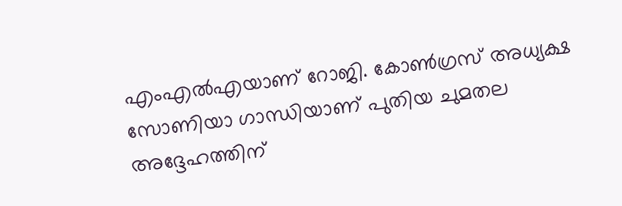എംഎല്‍എയാണ് റോജി. കോണ്‍ഗ്രസ് അധ്യക്ഷ സോണിയാ ഗാന്ധിയാണ് പുതിയ ചുമതല അദ്ദേഹത്തിന്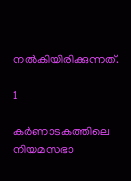നല്‍കിയിരിക്കുന്നത്.

1

കര്‍ണാടകത്തിലെ നിയമസഭാ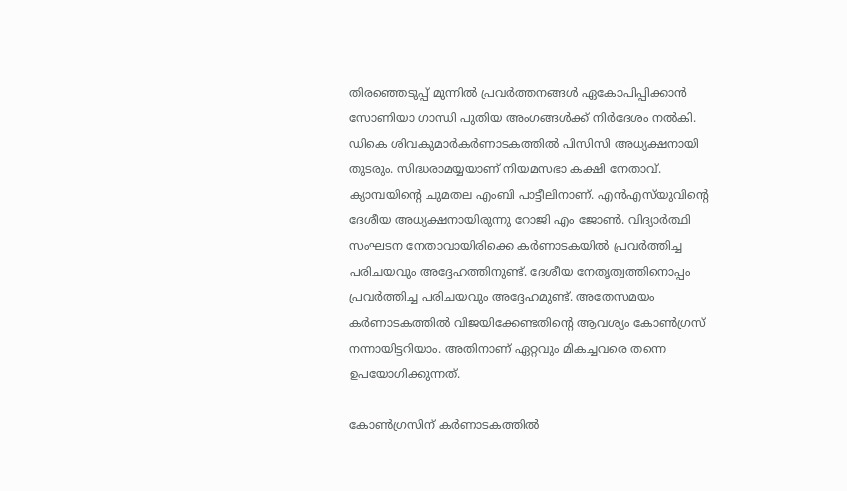തിരഞ്ഞെടുപ്പ് മുന്നില്‍ പ്രവര്‍ത്തനങ്ങള്‍ ഏകോപിപ്പിക്കാന്‍ സോണിയാ ഗാന്ധി പുതിയ അംഗങ്ങള്‍ക്ക് നിര്‍ദേശം നല്‍കി. ഡികെ ശിവകുമാര്‍കര്‍ണാടകത്തില്‍ പിസിസി അധ്യക്ഷനായി തുടരും. സിദ്ധരാമയ്യയാണ് നിയമസഭാ കക്ഷി നേതാവ്. ക്യാമ്പയിന്റെ ചുമതല എംബി പാട്ടീലിനാണ്. എന്‍എസ്‌യുവിന്റെ ദേശീയ അധ്യക്ഷനായിരുന്നു റോജി എം ജോണ്‍. വിദ്യാര്‍ത്ഥി സംഘടന നേതാവായിരിക്കെ കര്‍ണാടകയില്‍ പ്രവര്‍ത്തിച്ച പരിചയവും അദ്ദേഹത്തിനുണ്ട്. ദേശീയ നേതൃത്വത്തിനൊപ്പം പ്രവര്‍ത്തിച്ച പരിചയവും അദ്ദേഹമുണ്ട്. അതേസമയം കര്‍ണാടകത്തില്‍ വിജയിക്കേണ്ടതിന്റെ ആവശ്യം കോണ്‍ഗ്രസ് നന്നായിട്ടറിയാം. അതിനാണ് ഏറ്റവും മികച്ചവരെ തന്നെ ഉപയോഗിക്കുന്നത്.

കോണ്‍ഗ്രസിന് കര്‍ണാടകത്തില്‍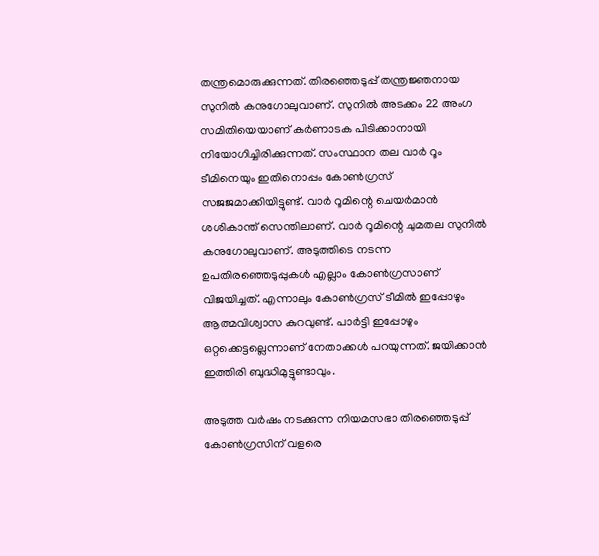തന്ത്രമൊരുക്കുന്നത്. തിരഞ്ഞെടുപ്പ് തന്ത്രജ്ഞനായ സുനില്‍ കനുഗോലുവാണ്. സുനില്‍ അടക്കം 22 അംഗ സമിതിയെയാണ് കര്‍ണാടക പിടിക്കാനായി നിയോഗിച്ചിരിക്കുന്നത്. സംസ്ഥാന തല വാര്‍ റൂം ടീമിനെയും ഇതിനൊപ്പം കോണ്‍ഗ്രസ് സജജമാക്കിയിട്ടുണ്ട്. വാര്‍ റൂമിന്റെ ചെയര്‍മാന്‍ ശശികാന്ത് സെന്തിലാണ്. വാര്‍ റൂമിന്റെ ചുമതല സുനില്‍ കനുഗോലുവാണ്. അടുത്തിടെ നടന്ന ഉപതിരഞ്ഞെടുപ്പുകള്‍ എല്ലാം കോണ്‍ഗ്രസാണ് വിജയിച്ചത്. എന്നാലും കോണ്‍ഗ്രസ് ടീമില്‍ ഇപ്പോഴും ആത്മവിശ്വാസ കുറവുണ്ട്. പാര്‍ട്ടി ഇപ്പോഴും ഒറ്റക്കെട്ടല്ലെന്നാണ് നേതാക്കള്‍ പറയുന്നത്. ജയിക്കാന്‍ ഇത്തിരി ബുദ്ധിമുട്ടുണ്ടാവും.

അടുത്ത വര്‍ഷം നടക്കുന്ന നിയമസഭാ തിരഞ്ഞെടുപ്പ് കോണ്‍ഗ്രസിന് വളരെ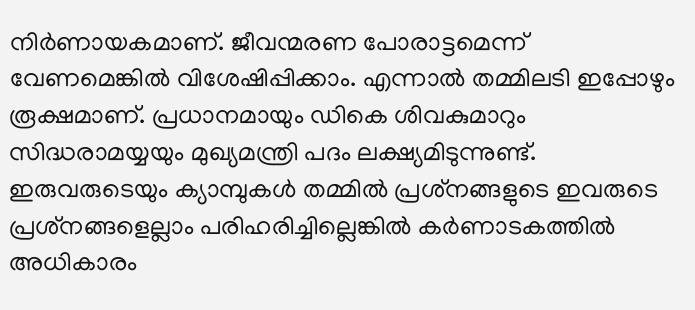നിര്‍ണായകമാണ്. ജീവന്മരണ പോരാട്ടമെന്ന് വേണമെങ്കില്‍ വിശേഷിപ്പിക്കാം. എന്നാല്‍ തമ്മിലടി ഇപ്പോഴും രൂക്ഷമാണ്. പ്രധാനമായും ഡികെ ശിവകുമാറും സിദ്ധരാമയ്യയും മുഖ്യമന്ത്രി പദം ലക്ഷ്യമിടുന്നുണ്ട്. ഇരുവരുടെയും ക്യാമ്പുകള്‍ തമ്മില്‍ പ്രശ്‌നങ്ങളുടെ ഇവരുടെ പ്രശ്‌നങ്ങളെല്ലാം പരിഹരിച്ചില്ലെങ്കില്‍ കര്‍ണാടകത്തില്‍ അധികാരം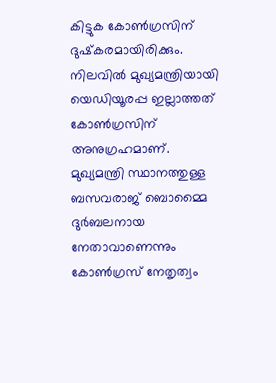കിട്ടുക കോണ്‍ഗ്രസിന് ദുഷ്‌കരമായിരിക്കും. നിലവില്‍ മുഖ്യമന്ത്രിയായി യെഡിയൂരപ്പ ഇല്ലാത്തത് കോണ്‍ഗ്രസിന് അനുഗ്രഹമാണ്. മുഖ്യമന്ത്രി സ്ഥാനത്തുള്ള ബസവരാജ് ബൊമ്മൈ ദുര്‍ബലനായ നേതാവാണെന്നും കോണ്‍ഗ്രസ് നേതൃത്വം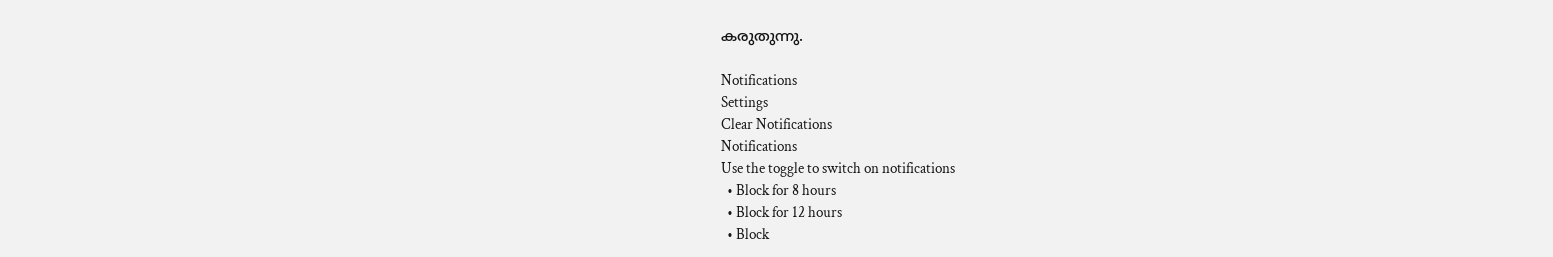കരുതുന്നു.

Notifications
Settings
Clear Notifications
Notifications
Use the toggle to switch on notifications
  • Block for 8 hours
  • Block for 12 hours
  • Block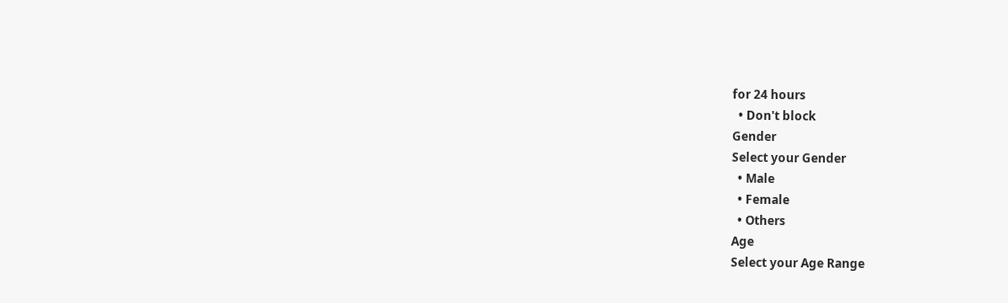for 24 hours
  • Don't block
Gender
Select your Gender
  • Male
  • Female
  • Others
Age
Select your Age Range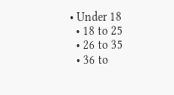• Under 18
  • 18 to 25
  • 26 to 35
  • 36 to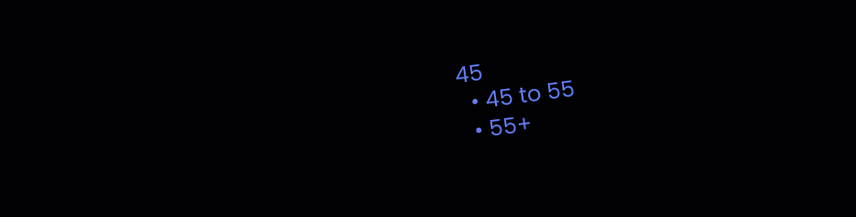45
  • 45 to 55
  • 55+